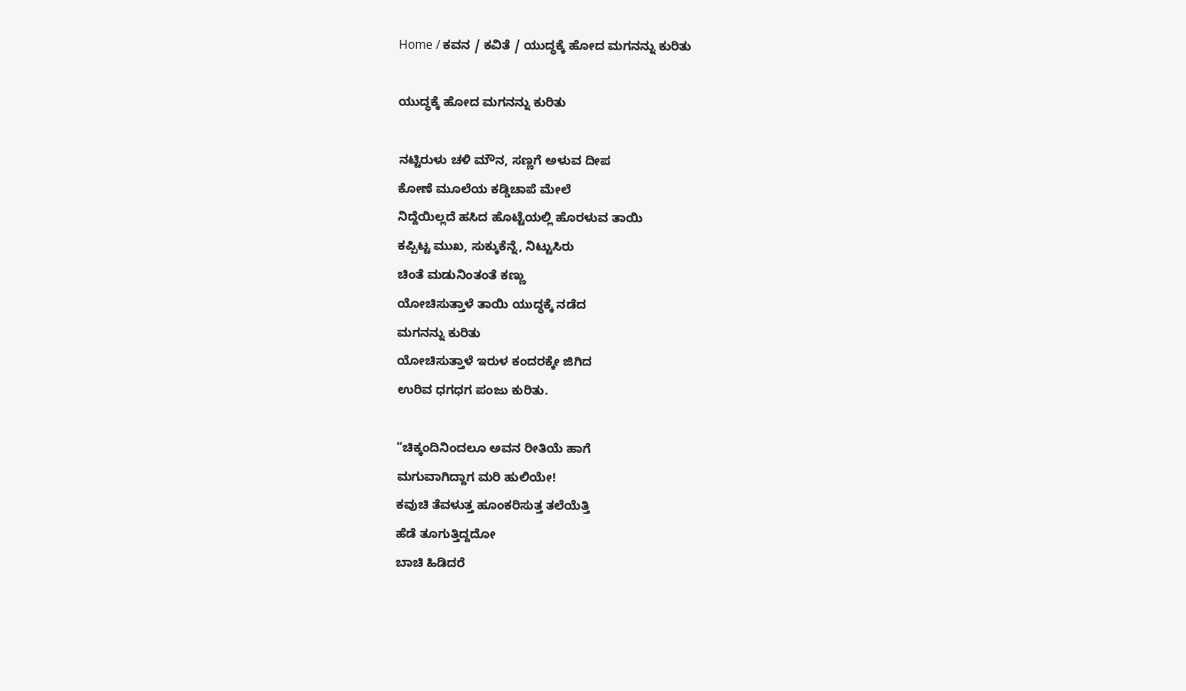Home / ಕವನ / ಕವಿತೆ / ಯುದ್ಧಕ್ಕೆ ಹೋದ ಮಗನನ್ನು ಕುರಿತು

ಯುದ್ಧಕ್ಕೆ ಹೋದ ಮಗನನ್ನು ಕುರಿತು

ನಟ್ಟಿರುಳು ಚಳಿ ಮೌನ, ಸಣ್ಣಗೆ ಅಳುವ ದೀಪ
ಕೋಣೆ ಮೂಲೆಯ ಕಡ್ಡಿಚಾಪೆ ಮೇಲೆ
ನಿದ್ದೆಯಿಲ್ಲದೆ ಹಸಿದ ಹೊಟ್ಟೆಯಲ್ಲಿ ಹೊರಳುವ ತಾಯಿ
ಕಪ್ಪಿಟ್ಟ ಮುಖ, ಸುಕ್ಕುಕೆನ್ನೆ, ನಿಟ್ಟುಸಿರು
ಚಿಂತೆ ಮಡುನಿಂತಂತೆ ಕಣ್ಣು
ಯೋಚಿಸುತ್ತಾಳೆ ತಾಯಿ ಯುದ್ಧಕ್ಕೆ ನಡೆದ
ಮಗನನ್ನು ಕುರಿತು
ಯೋಚಿಸುತ್ತಾಳೆ ಇರುಳ ಕಂದರಕ್ಕೇ ಜಿಗಿದ
ಉರಿವ ಧಗಧಗ ಪಂಜು ಕುರಿತು.

“ಚಿಕ್ಕಂದಿನಿಂದಲೂ ಅವನ ರೀತಿಯೆ ಹಾಗೆ
ಮಗುವಾಗಿದ್ದಾಗ ಮರಿ ಹುಲಿಯೇ!
ಕವುಚಿ ತೆವಳುತ್ತ ಹೂಂಕರಿಸುತ್ತ ತಲೆಯೆತ್ತಿ
ಹೆಡೆ ತೂಗುತ್ತಿದ್ದದೋ
ಬಾಚಿ ಹಿಡಿದರೆ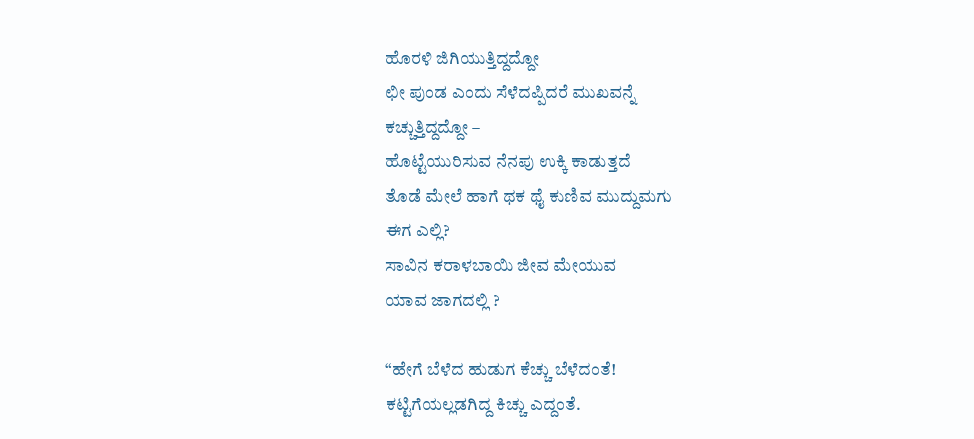ಹೊರಳಿ ಜಿಗಿಯುತ್ತಿದ್ದದ್ದೋ
ಛೀ ಪುಂಡ ಎಂದು ಸೆಳೆದಪ್ಪಿದರೆ ಮುಖವನ್ನೆ
ಕಚ್ಚುತ್ತಿದ್ದದ್ದೋ –
ಹೊಟ್ಟೆಯುರಿಸುವ ನೆನಪು ಉಕ್ಕಿ ಕಾಡುತ್ತದೆ
ತೊಡೆ ಮೇಲೆ ಹಾಗೆ ಥಕ ಥೈ ಕುಣಿವ ಮುದ್ದುಮಗು
ಈಗ ಎಲ್ಲಿ?
ಸಾವಿನ ಕರಾಳಬಾಯಿ ಜೀವ ಮೇಯುವ
ಯಾವ ಜಾಗದಲ್ಲಿ ?

“ಹೇಗೆ ಬೆಳೆದ ಹುಡುಗ ಕೆಚ್ಚು ಬೆಳೆದಂತೆ!
ಕಟ್ಟಿಗೆಯಲ್ಲಡಗಿದ್ದ ಕಿಚ್ಚು ಎದ್ದಂತೆ.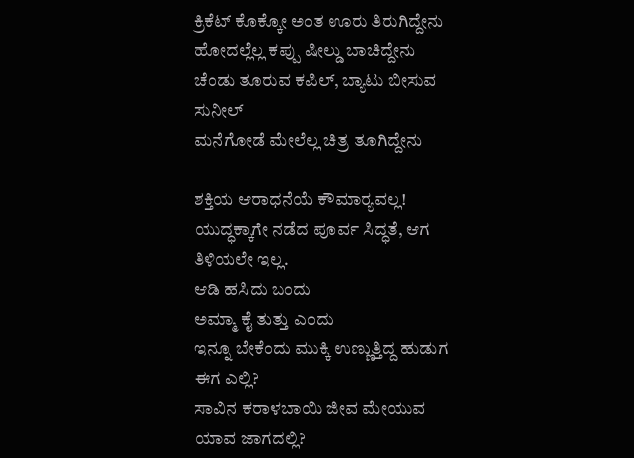ಕ್ರಿಕೆಟ್ ಕೊಕ್ಕೋ ಅಂತ ಊರು ತಿರುಗಿದ್ದೇನು
ಹೋದಲ್ಲೆಲ್ಲ ಕಪ್ಪು ಷೀಲ್ಡು ಬಾಚಿದ್ದೇನು
ಚೆಂಡು ತೂರುವ ಕಪಿಲ್, ಬ್ಯಾಟು ಬೀಸುವ ಸುನೀಲ್
ಮನೆಗೋಡೆ ಮೇಲೆಲ್ಲ ‌ಚಿತ್ರ ತೂಗಿದ್ದೇನು

ಶಕ್ತಿಯ ಆರಾಧನೆಯೆ ಕೌಮಾರ್‍ಯವಲ್ಲ!
ಯುದ್ಧಕ್ಕಾಗೇ ನಡೆದ ಪೂರ್ವ ಸಿದ್ಧತೆ, ಆಗ ತಿಳಿಯಲೇ ಇಲ್ಲ.
ಆಡಿ ಹಸಿದು ಬಂದು
ಅಮ್ಮಾ ಕೈ ತುತ್ತು ಎಂದು
ಇನ್ನೂ ಬೇಕೆಂದು ಮುಕ್ಕಿ ಉಣ್ಣುತ್ತಿದ್ದ ಹುಡುಗ
ಈಗ ಎಲ್ಲಿ?
ಸಾವಿನ ಕರಾಳಬಾಯಿ ಜೀವ ಮೇಯುವ
ಯಾವ ಜಾಗದಲ್ಲಿ?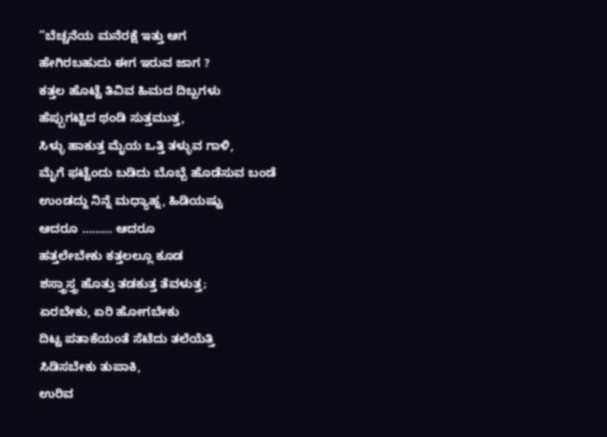“ಬೆಚ್ಚನೆಯ ಮನೆರಕ್ಷೆ ಇತ್ತು ಆಗ
ಹೇಗಿರಬಹುದು ಈಗ ಇರುವ ಜಾಗ ?
ಕತ್ತಲ ಹೊಟ್ಟೆ ತಿವಿವ ಹಿಮದ ದಿಬ್ಬಗಳು
ಹೆಪ್ಪುಗಟ್ಟಿದ ಥಂಡಿ ಸುತ್ತಮುತ್ತ,
ಸಿಳ್ಳು ಹಾಕುತ್ತ ಮೈಯ ಒತ್ತಿ ತಳ್ಳುವ ಗಾಳಿ,
ಮೈಗೆ ಫಟ್ಟೆಂದು ಬಡಿದು ಬೊಬ್ಬೆ ಹೊಡೆಸುವ ಬಂಡೆ
ಉಂಡದ್ದು ನಿನ್ನೆ ಮಧ್ಯಾಹ್ನ, ಹಿಡಿಯಷ್ಟು
ಆದರೂ ……… ಆದರೂ
ಹತ್ತಲೇಬೇಕು ಕತ್ತಲಲ್ಲೂ ಕೂಡ
ಶಸ್ತ್ರಾಸ್ತ್ರ ಹೊತ್ತು ತಡಕುತ್ತ ತೆವಳುತ್ತ;
ಏರಬೇಕು, ಏರಿ ಹೋಗಬೇಕು
ದಿಟ್ಟ ಪತಾಕೆಯಂತೆ ಸೆಟೆದು ತಲೆಯೆತ್ತಿ
ಸಿಡಿಸಬೇಕು ತುಪಾಕಿ,
ಉರಿವ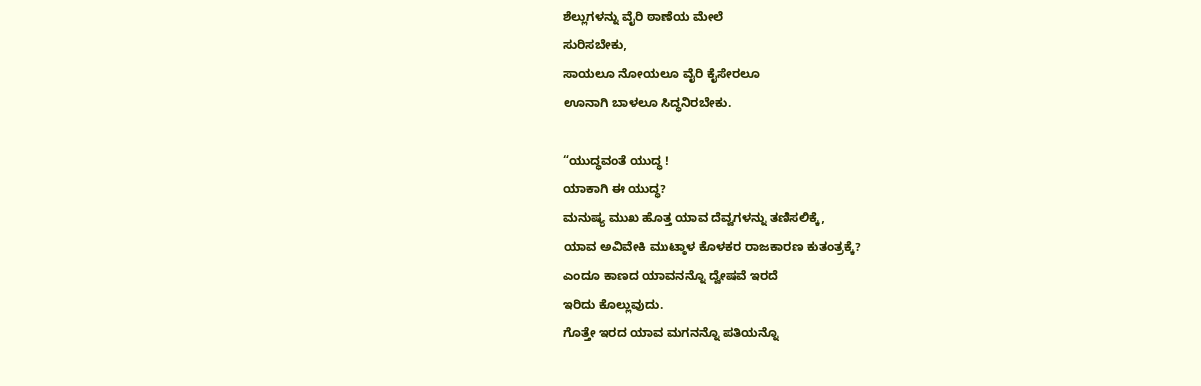ಶೆಲ್ಲುಗಳನ್ನು ವೈರಿ ಠಾಣೆಯ ಮೇಲೆ
ಸುರಿಸಬೇಕು,
ಸಾಯಲೂ ನೋಯಲೂ ವೈರಿ ಕೈಸೇರಲೂ
ಊನಾಗಿ ಬಾಳಲೂ ಸಿದ್ಧನಿರಬೇಕು.

“ಯುದ್ಧವಂತೆ ಯುದ್ಧ !
ಯಾಕಾಗಿ ಈ ಯುದ್ಧ?
ಮನುಷ್ಯ ಮುಖ ಹೊತ್ತ ಯಾವ ದೆವ್ವಗಳನ್ನು ತಣಿಸಲಿಕ್ಕೆ,
ಯಾವ ಅವಿವೇಕಿ ಮುಟ್ಠಾಳ ಕೊಳಕರ ರಾಜಕಾರಣ ಕುತಂತ್ರಕ್ಕೆ?
ಎಂದೂ ಕಾಣದ ಯಾವನನ್ನೊ ದ್ವೇಷವೆ ಇರದೆ
ಇರಿದು ಕೊಲ್ಲುವುದು.
ಗೊತ್ತೇ ಇರದ ಯಾವ ಮಗನನ್ನೊ ಪತಿಯನ್ನೊ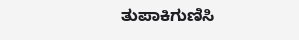ತುಪಾಕಿಗುಣಿಸಿ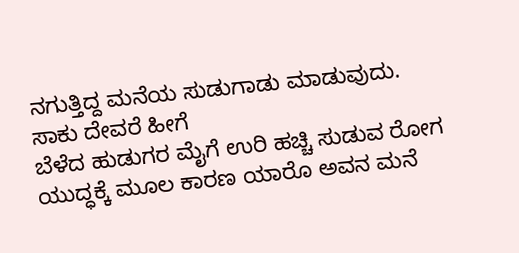ನಗುತ್ತಿದ್ದ ಮನೆಯ ಸುಡುಗಾಡು ಮಾಡುವುದು.
ಸಾಕು ದೇವರೆ ಹೀಗೆ
ಬೆಳೆದ ಹುಡುಗರ ಮೈಗೆ ಉರಿ ಹಚ್ಚಿ ಸುಡುವ ರೋಗ
ಯುದ್ಧಕ್ಕೆ ಮೂಲ ಕಾರಣ ಯಾರೊ ಅವನ ಮನೆ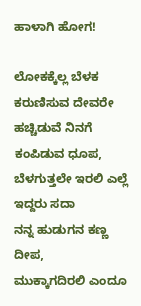ಹಾಳಾಗಿ ಹೋಗ!

ಲೋಕಕ್ಕೆಲ್ಲ ಬೆಳಕ ಕರುಣಿಸುವ ದೇವರೇ
ಹಚ್ಚಿಡುವೆ ನಿನಗೆ ಕಂಪಿಡುವ ಧೂಪ,
ಬೆಳಗುತ್ತಲೇ ಇರಲಿ ಎಲ್ಲೆ ಇದ್ದರು ಸದಾ
ನನ್ನ ಹುಡುಗನ ಕಣ್ಣ ದೀಪ,
ಮುಕ್ಕಾಗದಿರಲಿ ಎಂದೂ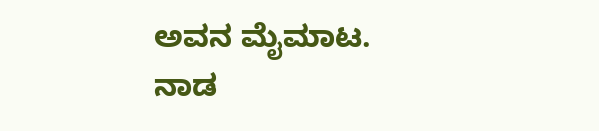ಅವನ ಮೈಮಾಟ.
ನಾಡ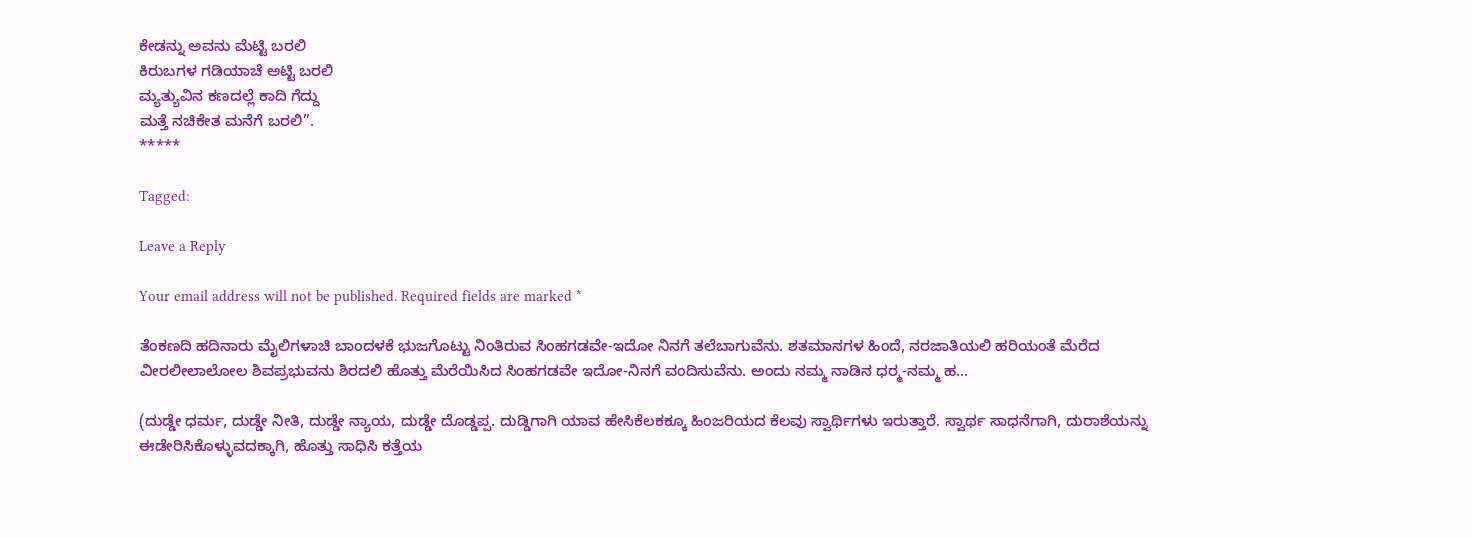ಕೇಡನ್ನು ಅವನು ಮೆಟ್ಟಿ ಬರಲಿ
ಕಿರುಬಗಳ ಗಡಿಯಾಚೆ ಅಟ್ಟಿ ಬರಲಿ
ಮ್ಯತ್ಯುವಿನ ಕಣದಲ್ಲೆ ಕಾದಿ ಗೆದ್ದು
ಮತ್ತೆ ನಚಿಕೇತ ಮನೆಗೆ ಬರಲಿ”.
*****

Tagged:

Leave a Reply

Your email address will not be published. Required fields are marked *

ತೆಂಕಣದಿ ಹದಿನಾರು ಮೈಲಿಗಳಾಚಿ ಬಾಂದಳಕೆ ಭುಜಗೊಟ್ಟು ನಿಂತಿರುವ ಸಿಂಹಗಡವೇ-ಇದೋ ನಿನಗೆ ತಲೆಬಾಗುವೆನು. ಶತಮಾನಗಳ ಹಿಂದೆ, ನರಜಾತಿಯಲಿ ಹರಿಯಂತೆ ಮೆರೆದ ವೀರಲೀಲಾಲೋಲ ಶಿವಪ್ರಭುವನು ಶಿರದಲಿ ಹೊತ್ತು ಮೆರೆಯಿಸಿದ ಸಿಂಹಗಡವೇ ಇದೋ-ನಿನಗೆ ವಂದಿಸುವೆನು. ಅಂದು ನಮ್ಮ ನಾಡಿನ ಧರ್‍ಮ-ನಮ್ಮ ಹ...

(ದುಡ್ಡೇ ಧರ್ಮ, ದುಡ್ಡೇ ನೀತಿ, ದುಡ್ಡೇ ನ್ಯಾಯ, ದುಡ್ಡೇ ದೊಡ್ಡಪ್ಪ. ದುಡ್ಡಿಗಾಗಿ ಯಾವ ಹೇಸಿಕೆಲಕಕ್ಕೂ ಹಿಂಜರಿಯದ ಕೆಲವು ಸ್ವಾರ್ಥಿಗಳು ಇರುತ್ತಾರೆ. ಸ್ವಾರ್ಥ ಸಾಧನೆಗಾಗಿ, ದುರಾಶೆಯನ್ನು ಈಡೇರಿಸಿಕೊಳ್ಳುವದಕ್ಕಾಗಿ, ಹೊತ್ತು ಸಾಧಿಸಿ ಕತ್ತೆಯ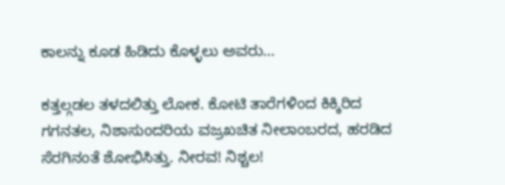ಕಾಲನ್ನು ಕೂಡ ಹಿಡಿದು ಕೊಳ್ಳಲು ಅವರು...

ಕತ್ತಲ್ಗಡಲ ತಳದಲಿತ್ತು ಲೋಕ. ಕೋಟಿ ತಾರೆಗಳಿಂದ ಕಿಕ್ಕಿರಿದ ಗಗನತಲ, ನಿಶಾಸುಂದರಿಯ ವಜ್ರಖಚಿತ ನೀಲಾಂಬರದ, ಹರಡಿದ ಸೆರಗಿನಂತೆ ಶೋಭಿಸಿತ್ತು. ನೀರವ! ನಿಶ್ಚಲ!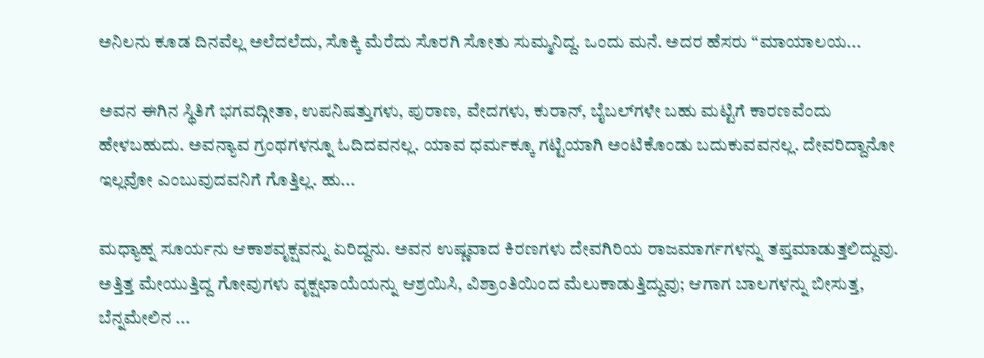ಅನಿಲನು ಕೂಡ ದಿನವೆಲ್ಲ ಅಲೆದಲೆದು, ಸೊಕ್ಕಿ ಮೆರೆದು ಸೊರಗಿ ಸೋತು ಸುಮ್ಮನಿದ್ದ. ಒಂದು ಮನೆ. ಅದರ ಹೆಸರು “ಮಾಯಾಲಯ...

ಅವನ ಈಗಿನ ಸ್ಥಿತಿಗೆ ಭಗವದ್ಗೀತಾ, ಉಪನಿಷತ್ತುಗಳು, ಪುರಾಣ, ವೇದಗಳು, ಕುರಾನ್, ಬೈಬಲ್‌ಗಳೇ ಬಹು ಮಟ್ಟಿಗೆ ಕಾರಣವೆಂದು ಹೇಳಬಹುದು. ಅವನ್ಯಾವ ಗ್ರಂಥಗಳನ್ನೂ ಓದಿದವನಲ್ಲ. ಯಾವ ಧರ್ಮಕ್ಕೂ ಗಟ್ಟಿಯಾಗಿ ಅಂಟಿಕೊಂಡು ಬದುಕುವವನಲ್ಲ. ದೇವರಿದ್ದಾನೋ ಇಲ್ಲವೋ ಎಂಬುವುದವನಿಗೆ ಗೊತ್ತಿಲ್ಲ. ಹು...

ಮಧ್ಯಾಹ್ನ ಸೂರ್ಯನು ಆಕಾಶವೃಕ್ಷವನ್ನು ಏರಿದ್ದನು. ಅವನ ಉಷ್ಣವಾದ ಕಿರಣಗಳು ದೇವಗಿರಿಯ ರಾಜಮಾರ್ಗಗಳನ್ನು ತಪ್ತಮಾಡುತ್ತಲಿದ್ದುವು. ಅತ್ತಿತ್ತ ಮೇಯುತ್ತಿದ್ದ ಗೋವುಗಳು ವೃಕ್ಷಛಾಯೆಯನ್ನು ಆಶ್ರಯಿಸಿ, ವಿಶ್ರಾಂತಿಯಿಂದ ಮೆಲುಕಾಡುತ್ತಿದ್ದುವು; ಆಗಾಗ ಬಾಲಗಳನ್ನು ಬೀಸುತ್ತ, ಬೆನ್ನಮೇಲಿನ ...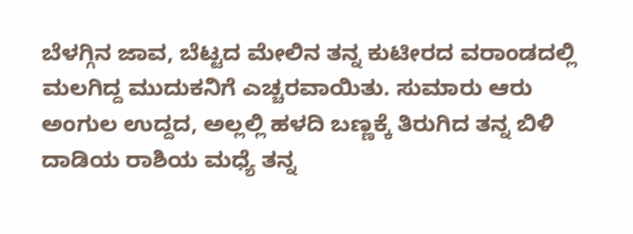ಬೆಳಗ್ಗಿನ ಜಾವ, ಬೆಟ್ಟದ ಮೇಲಿನ ತನ್ನ ಕುಟೀರದ ವರಾಂಡದಲ್ಲಿ ಮಲಗಿದ್ದ ಮುದುಕನಿಗೆ ಎಚ್ಚರವಾಯಿತು. ಸುಮಾರು ಆರು ಅಂಗುಲ ಉದ್ದದ, ಅಲ್ಲಲ್ಲಿ ಹಳದಿ ಬಣ್ಣಕ್ಕೆ ತಿರುಗಿದ ತನ್ನ ಬಿಳಿ ದಾಡಿಯ ರಾಶಿಯ ಮಧ್ಯೆ ತನ್ನ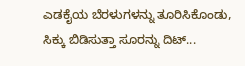ಎಡಕೈಯ ಬೆರಳುಗಳನ್ನು ತೂರಿಸಿಕೊಂಡು, ಸಿಕ್ಕು ಬಿಡಿಸುತ್ತಾ ಸೂರನ್ನು ದಿಟ್...